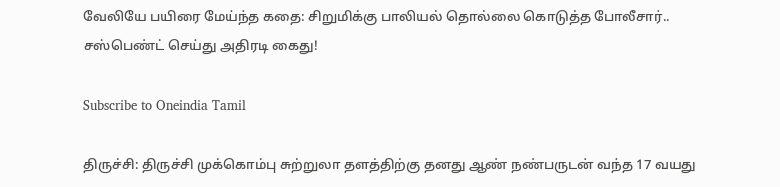வேலியே பயிரை மேய்ந்த கதை: சிறுமிக்கு பாலியல் தொல்லை கொடுத்த போலீசார்.. சஸ்பெண்ட் செய்து அதிரடி கைது!

Subscribe to Oneindia Tamil

திருச்சி: திருச்சி முக்கொம்பு சுற்றுலா தளத்திற்கு தனது ஆண் நண்பருடன் வந்த 17 வயது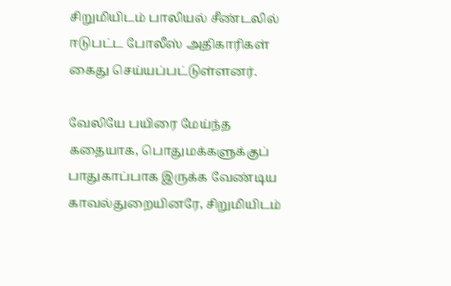சிறுமியிடம் பாலியல் சீண்டலில் ஈடுபட்ட போலீஸ் அதிகாரிகள் கைது செய்யப்பட்டுள்ளனர்.

வேலியே பயிரை மேய்ந்த கதையாக, பொதுமக்களுக்குப் பாதுகாப்பாக இருக்க வேண்டிய காவல்துறையினரே, சிறுமியிடம்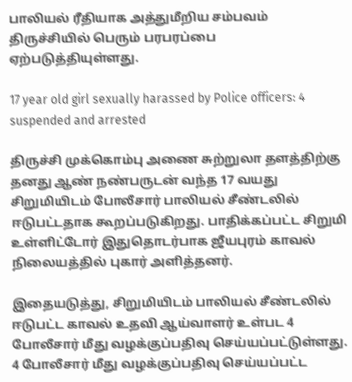பாலியல் ரீதியாக அத்துமீறிய சம்பவம் திருச்சியில் பெரும் பரபரப்பை ஏற்படுத்தியுள்ளது.

17 year old girl sexually harassed by Police officers: 4 suspended and arrested

திருச்சி முக்கொம்பு அணை சுற்றுலா தளத்திற்கு தனது ஆண் நண்பருடன் வந்த 17 வயது சிறுமியிடம் போலீசார் பாலியல் சீண்டலில் ஈடுபட்டதாக கூறப்படுகிறது. பாதிக்கப்பட்ட சிறுமி உள்ளிட்டோர் இதுதொடர்பாக ஜீயபுரம் காவல் நிலையத்தில் புகார் அளித்தனர்.

இதையடுத்து, சிறுமியிடம் பாலியல் சீண்டலில் ஈடுபட்ட காவல் உதவி ஆய்வாளர் உள்பட 4 போலீசார் மீது வழக்குப்பதிவு செய்யப்பட்டுள்ளது. 4 போலீசார் மீது வழக்குப்பதிவு செய்யப்பட்ட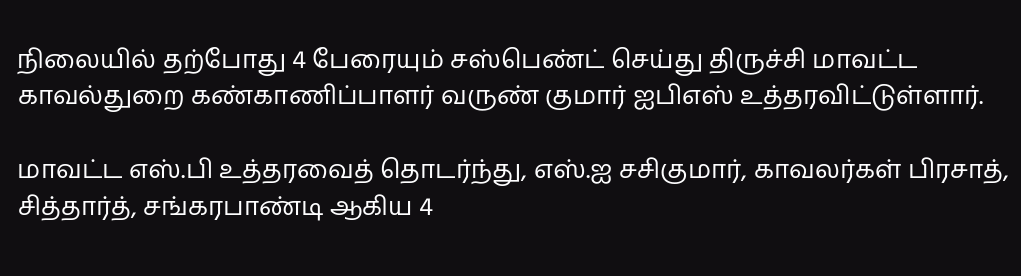நிலையில் தற்போது 4 பேரையும் சஸ்பெண்ட் செய்து திருச்சி மாவட்ட காவல்துறை கண்காணிப்பாளர் வருண் குமார் ஐபிஎஸ் உத்தரவிட்டுள்ளார்.

மாவட்ட எஸ்.பி உத்தரவைத் தொடர்ந்து, எஸ்.ஐ சசிகுமார், காவலர்கள் பிரசாத், சித்தார்த், சங்கரபாண்டி ஆகிய 4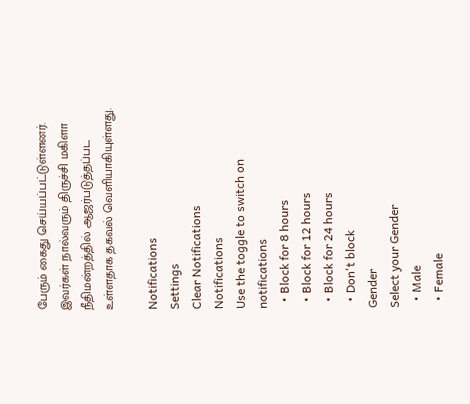பேரும் கைது செய்யப்பட்டுள்ளனர். இவர்கள் நால்வரும் திருச்சி மகிளா நீதிமன்றத்தில் ஆஜர்படுத்தப்பட உள்ளதாக தகவல் வெளியாகியுள்ளது.

Notifications
Settings
Clear Notifications
Notifications
Use the toggle to switch on notifications
  • Block for 8 hours
  • Block for 12 hours
  • Block for 24 hours
  • Don't block
Gender
Select your Gender
  • Male
  • Female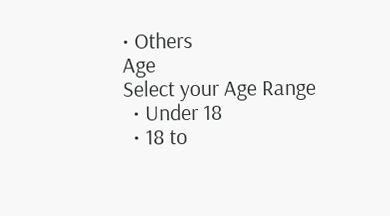• Others
Age
Select your Age Range
  • Under 18
  • 18 to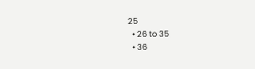25
  • 26 to 35
  • 36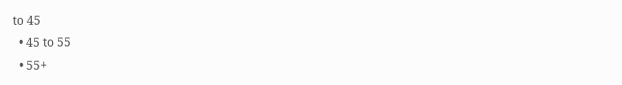to 45
  • 45 to 55
  • 55+